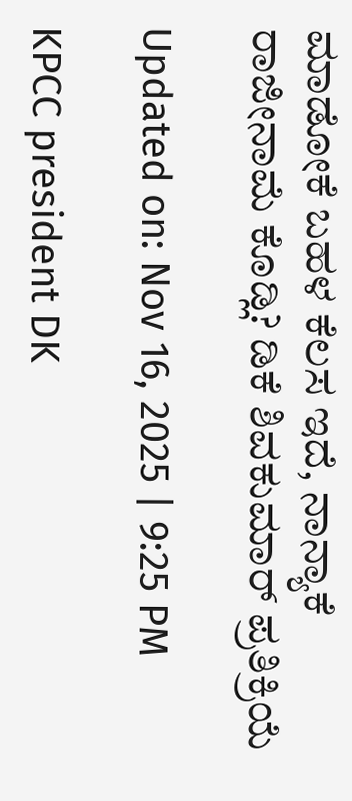ಮಾಡೋಕೆ ಬಹಳ ಕೆಲಸ ಇದೆ, ನಾನ್ಯಾಕೆ ರಾಜೀನಾಮೆ ಕೊಡ್ಲಿ? ಡಿಕೆ ಶಿವಕುಮಾರ್ ಪ್ರತಿಕ್ರಿಯೆ

Updated on: Nov 16, 2025 | 9:25 PM

KPCC president DK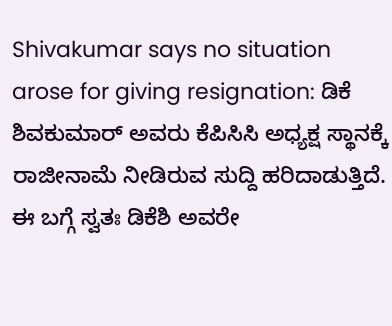Shivakumar says no situation arose for giving resignation: ಡಿಕೆ ಶಿವಕುಮಾರ್ ಅವರು ಕೆಪಿಸಿಸಿ ಅಧ್ಯಕ್ಷ ಸ್ಥಾನಕ್ಕೆ ರಾಜೀನಾಮೆ ನೀಡಿರುವ ಸುದ್ದಿ ಹರಿದಾಡುತ್ತಿದೆ. ಈ ಬಗ್ಗೆ ಸ್ವತಃ ಡಿಕೆಶಿ ಅವರೇ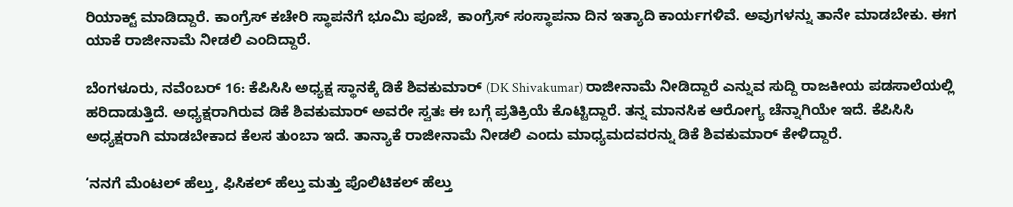ರಿಯಾಕ್ಟ್ ಮಾಡಿದ್ದಾರೆ. ಕಾಂಗ್ರೆಸ್ ಕಚೇರಿ ಸ್ಥಾಪನೆಗೆ ಭೂಮಿ ಪೂಜೆ, ಕಾಂಗ್ರೆಸ್ ಸಂಸ್ಥಾಪನಾ ದಿನ ಇತ್ಯಾದಿ ಕಾರ್ಯಗಳಿವೆ. ಅವುಗಳನ್ನು ತಾನೇ ಮಾಡಬೇಕು. ಈಗ ಯಾಕೆ ರಾಜೀನಾಮೆ ನೀಡಲಿ ಎಂದಿದ್ದಾರೆ.

ಬೆಂಗಳೂರು, ನವೆಂಬರ್ 16: ಕೆಪಿಸಿಸಿ ಅಧ್ಯಕ್ಷ ಸ್ಥಾನಕ್ಕೆ ಡಿಕೆ ಶಿವಕುಮಾರ್ (DK Shivakumar) ರಾಜೀನಾಮೆ ನೀಡಿದ್ದಾರೆ ಎನ್ನುವ ಸುದ್ದಿ ರಾಜಕೀಯ ಪಡಸಾಲೆಯಲ್ಲಿ ಹರಿದಾಡುತ್ತಿದೆ. ಅಧ್ಯಕ್ಷರಾಗಿರುವ ಡಿಕೆ ಶಿವಕುಮಾರ್ ಅವರೇ ಸ್ವತಃ ಈ ಬಗ್ಗೆ ಪ್ರತಿಕ್ರಿಯೆ ಕೊಟ್ಟಿದ್ದಾರೆ. ತನ್ನ ಮಾನಸಿಕ ಆರೋಗ್ಯ ಚೆನ್ನಾಗಿಯೇ ಇದೆ. ಕೆಪಿಸಿಸಿ ಅಧ್ಯಕ್ಷರಾಗಿ ಮಾಡಬೇಕಾದ ಕೆಲಸ ತುಂಬಾ ಇದೆ. ತಾನ್ಯಾಕೆ ರಾಜೀನಾಮೆ ನೀಡಲಿ ಎಂದು ಮಾಧ್ಯಮದವರನ್ನು ಡಿಕೆ ಶಿವಕುಮಾರ್ ಕೇಳಿದ್ದಾರೆ.

‘ನನಗೆ ಮೆಂಟಲ್ ಹೆಲ್ತು, ಫಿಸಿಕಲ್ ಹೆಲ್ತು ಮತ್ತು ಪೊಲಿಟಿಕಲ್ ಹೆಲ್ತು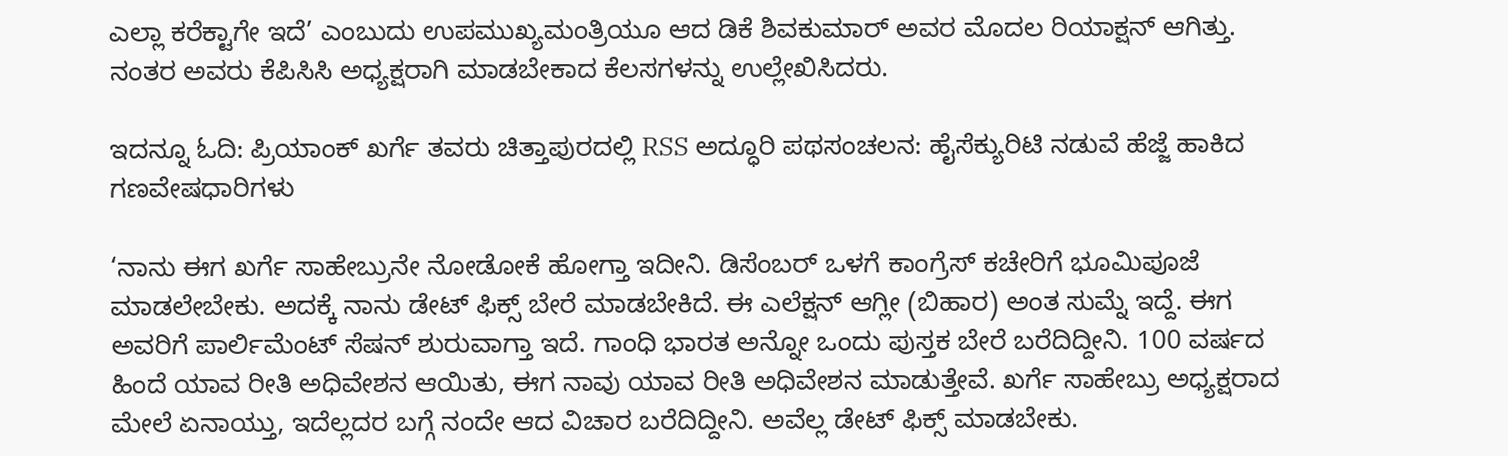ಎಲ್ಲಾ ಕರೆಕ್ಟಾಗೇ ಇದೆ’ ಎಂಬುದು ಉಪಮುಖ್ಯಮಂತ್ರಿಯೂ ಆದ ಡಿಕೆ ಶಿವಕುಮಾರ್ ಅವರ ಮೊದಲ ರಿಯಾಕ್ಷನ್ ಆಗಿತ್ತು. ನಂತರ ಅವರು ಕೆಪಿಸಿಸಿ ಅಧ್ಯಕ್ಷರಾಗಿ ಮಾಡಬೇಕಾದ ಕೆಲಸಗಳನ್ನು ಉಲ್ಲೇಖಿಸಿದರು.

ಇದನ್ನೂ ಓದಿ: ಪ್ರಿಯಾಂಕ್ ಖರ್ಗೆ ತವರು ಚಿತ್ತಾಪುರದಲ್ಲಿ RSS ಅದ್ಧೂರಿ ಪಥಸಂಚಲನ: ಹೈಸೆಕ್ಯುರಿಟಿ ನಡುವೆ ಹೆಜ್ಜೆ ಹಾಕಿದ ಗಣವೇಷಧಾರಿಗಳು

‘ನಾನು ಈಗ ಖರ್ಗೆ ಸಾಹೇಬ್ರುನೇ ನೋಡೋಕೆ ಹೋಗ್ತಾ ಇದೀನಿ. ಡಿಸೆಂಬರ್ ಒಳಗೆ ಕಾಂಗ್ರೆಸ್ ಕಚೇರಿಗೆ ಭೂಮಿಪೂಜೆ ಮಾಡಲೇಬೇಕು. ಅದಕ್ಕೆ ನಾನು ಡೇಟ್ ಫಿಕ್ಸ್ ಬೇರೆ ಮಾಡಬೇಕಿದೆ. ಈ ಎಲೆಕ್ಷನ್ ಆಗ್ಲೀ (ಬಿಹಾರ) ಅಂತ ಸುಮ್ನೆ ಇದ್ದೆ. ಈಗ ಅವರಿಗೆ ಪಾರ್ಲಿಮೆಂಟ್ ಸೆಷನ್ ಶುರುವಾಗ್ತಾ ಇದೆ. ಗಾಂಧಿ ಭಾರತ ಅನ್ನೋ ಒಂದು ಪುಸ್ತಕ ಬೇರೆ ಬರೆದಿದ್ದೀನಿ. 100 ವರ್ಷದ ಹಿಂದೆ ಯಾವ ರೀತಿ ಅಧಿವೇಶನ ಆಯಿತು, ಈಗ ನಾವು ಯಾವ ರೀತಿ ಅಧಿವೇಶನ ಮಾಡುತ್ತೇವೆ. ಖರ್ಗೆ ಸಾಹೇಬ್ರು ಅಧ್ಯಕ್ಷರಾದ ಮೇಲೆ ಏನಾಯ್ತು, ಇದೆಲ್ಲದರ ಬಗ್ಗೆ ನಂದೇ ಆದ ವಿಚಾರ ಬರೆದಿದ್ದೀನಿ. ಅವೆಲ್ಲ ಡೇಟ್ ಫಿಕ್ಸ್ ಮಾಡಬೇಕು.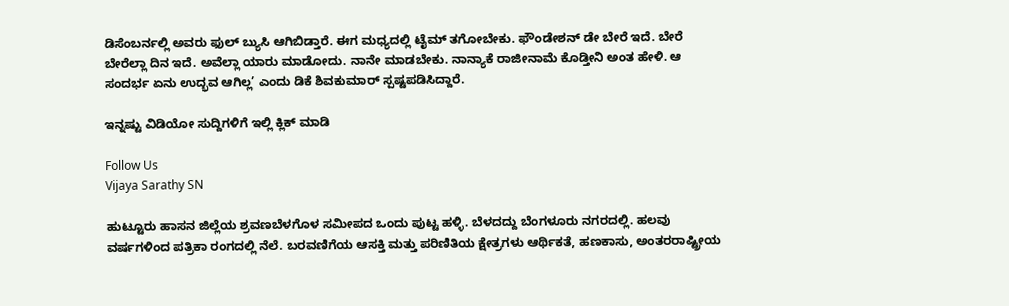ಡಿಸೆಂಬರ್ನಲ್ಲಿ ಅವರು ಫುಲ್ ಬ್ಯುಸಿ ಆಗಿಬಿಡ್ತಾರೆ. ಈಗ ಮಧ್ಯದಲ್ಲಿ ಟೈಮ್ ತಗೋಬೇಕು. ಫೌಂಡೇಶನ್ ಡೇ ಬೇರೆ ಇದೆ. ಬೇರೆ ಬೇರೆಲ್ಲಾ ದಿನ ಇದೆ. ಅವೆಲ್ಲಾ ಯಾರು ಮಾಡೋದು. ನಾನೇ ಮಾಡಬೇಕು. ನಾನ್ಯಾಕೆ ರಾಜೀನಾಮೆ ಕೊಡ್ತೀನಿ ಅಂತ ಹೇಳಿ. ಆ ಸಂದರ್ಭ ಏನು ಉದ್ಭವ ಆಗಿಲ್ಲ’ ಎಂದು ಡಿಕೆ ಶಿವಕುಮಾರ್ ಸ್ಪಷ್ಟಪಡಿಸಿದ್ದಾರೆ.

ಇನ್ನಷ್ಟು ವಿಡಿಯೋ ಸುದ್ದಿಗಳಿಗೆ ಇಲ್ಲಿ ಕ್ಲಿಕ್ ಮಾಡಿ

Follow Us
Vijaya Sarathy SN

ಹುಟ್ಟೂರು ಹಾಸನ ಜಿಲ್ಲೆಯ ಶ್ರವಣಬೆಳಗೊಳ ಸಮೀಪದ ಒಂದು ಪುಟ್ಟ ಹಳ್ಳಿ. ಬೆಳದದ್ದು ಬೆಂಗಳೂರು ನಗರದಲ್ಲಿ. ಹಲವು ವರ್ಷಗಳಿಂದ ಪತ್ರಿಕಾ ರಂಗದಲ್ಲಿ ನೆಲೆ. ಬರವಣಿಗೆಯ ಆಸಕ್ತಿ ಮತ್ತು ಪರಿಣಿತಿಯ ಕ್ಷೇತ್ರಗಳು ಆರ್ಥಿಕತೆ, ಹಣಕಾಸು, ಅಂತರರಾಷ್ಟ್ರೀಯ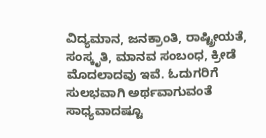ವಿದ್ಯಮಾನ, ಜನಕ್ರಾಂತಿ, ರಾಷ್ಟ್ರೀಯತೆ, ಸಂಸ್ಕೃತಿ, ಮಾನವ ಸಂಬಂಧ, ಕ್ರೀಡೆ ಮೊದಲಾದವು ಇವೆ. ಓದುಗರಿಗೆ ಸುಲಭವಾಗಿ ಅರ್ಥವಾಗುವಂತೆ ಸಾಧ್ಯವಾದಷ್ಟೂ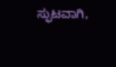ಸ್ಫುಟವಾಗಿ,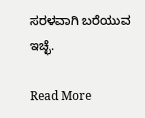ಸರಳವಾಗಿ ಬರೆಯುವ ಇಚ್ಛೆ.

Read More